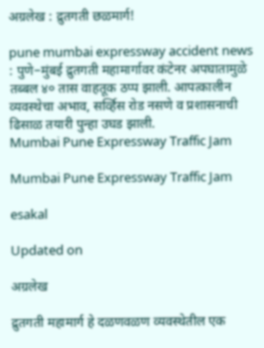अग्रलेख : द्रुतगती छळमार्ग!

pune mumbai expressway accident news : पुणे–मुंबई द्रुतगती महामार्गावर कंटेनर अपघातामुळे तब्बल ४० तास वाहतूक ठप्प झाली. आपत्कालीन व्यवस्थेचा अभाव, सर्व्हिस रोड नसणे व प्रशासनाची ढिसाळ तयारी पुन्हा उघड झाली.
Mumbai Pune Expressway Traffic Jam

Mumbai Pune Expressway Traffic Jam

esakal

Updated on

अग्रलेख

द्रुतगती महामार्ग हे दळणवळण व्यवस्थेतील एक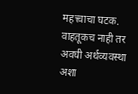महत्त्वाचा घटक. वाहतूकच नाही तर अवघी अर्थव्यवस्था अशा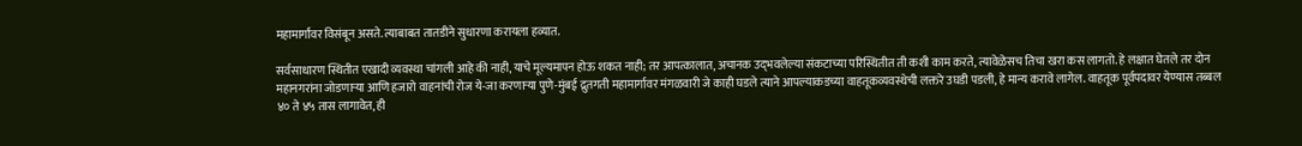महामार्गांवर विसंबून असते. त्याबाबत तातडीने सुधारणा करायला हव्यात.

सर्वसाधारण स्थितीत एखादी व्यवस्था चांगली आहे की नाही, याचे मूल्यमापन होऊ शकत नाही; तर आपत्कालात, अचानक उद्‍भवलेल्या संकटाच्या परिस्थितीत ती कशी काम करते, त्यावेळेसच तिचा खरा कस लागतो. हे लक्षात घेतले तर दोन महानगरांना जोडणाऱ्या आणि हजारो वाहनांची रोज ये-जा करणाऱ्या पुणे-मुंबई द्रुतगती महामार्गावर मंगळवारी जे काही घडले त्याने आपल्याकडच्या वाहतूकव्यवस्थेची लक्तरे उघडी पडली, हे मान्य करावे लागेल. वाहतूक पूर्वपदावर येण्यास तब्बल ४० ते ४५ तास लागावेत, ही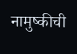नामुष्कीची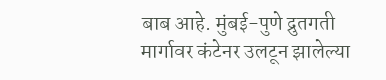बाब आहे. मुंबई-पुणे द्रुतगती मार्गावर कंटेनर उलटून झालेल्या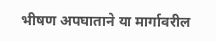भीषण अपघाताने या मार्गावरील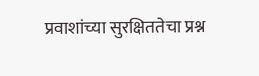प्रवाशांच्या सुरक्षिततेचा प्रश्न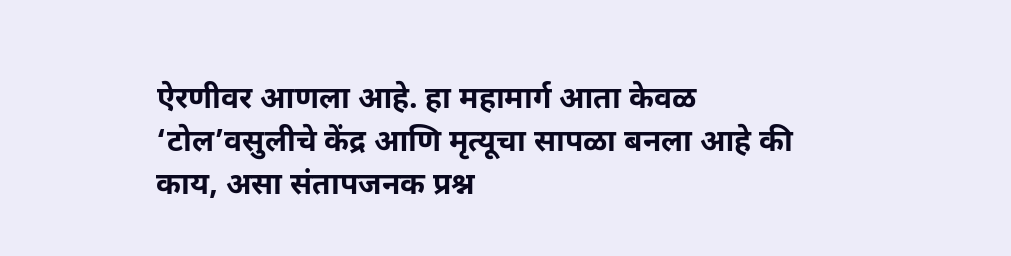ऐरणीवर आणला आहे. हा महामार्ग आता केवळ ‘टोल’वसुलीचे केंद्र आणि मृत्यूचा सापळा बनला आहे की काय, असा संतापजनक प्रश्न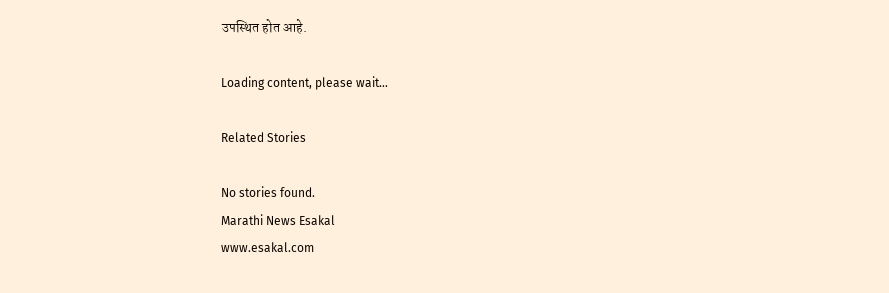उपस्थित होत आहे.

Loading content, please wait...

Related Stories

No stories found.
Marathi News Esakal
www.esakal.com